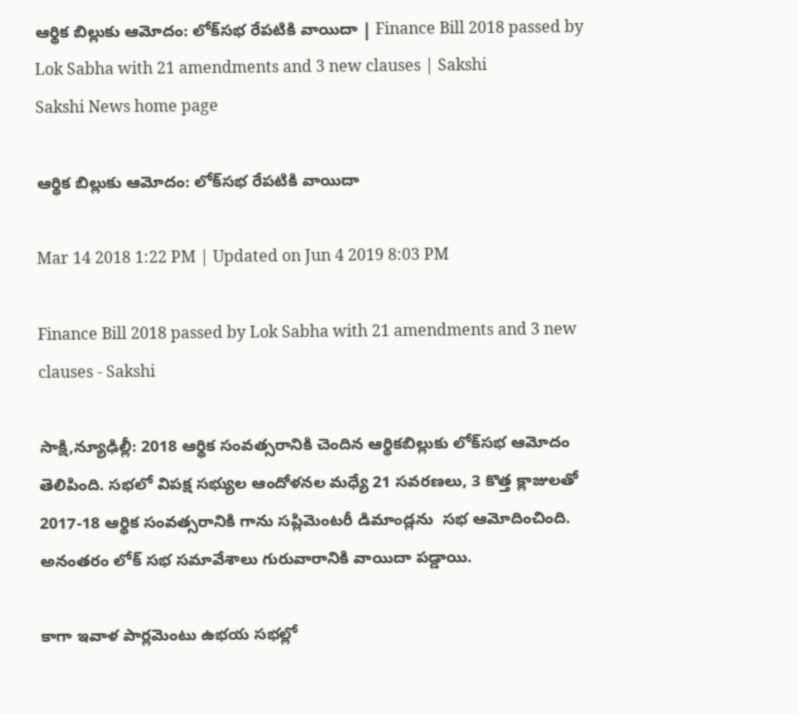ఆర్థిక బిల్లుకు ఆమోదం: లోక్‌సభ రేపటికి వాయిదా | Finance Bill 2018 passed by Lok Sabha with 21 amendments and 3 new clauses | Sakshi
Sakshi News home page

ఆర్థిక బిల్లుకు ఆమోదం: లోక్‌సభ రేపటికి వాయిదా

Mar 14 2018 1:22 PM | Updated on Jun 4 2019 8:03 PM

Finance Bill 2018 passed by Lok Sabha with 21 amendments and 3 new clauses - Sakshi

సాక్షి,న్యూఢిల్లీ: 2018 ఆర్థిక సంవత్సరానికి చెందిన ఆర్థికబిల్లుకు లోక్‌సభ ఆమోదం తెలిపింది. సభలో విపక్ష సభ్యుల ఆందోళనల మధ్యే 21 సవరణలు, 3 కొత్త క్లాజులతో  2017-18 ఆర్థిక సంవత్సరానికి గాను సప్లిమెంటరీ డిమాండ్లను  సభ ఆమోదించింది. అనంతరం లోక్‌ సభ సమావేశాలు గురువారానికి వాయిదా పడ్డాయి.

కాగా ఇవాళ పార్లమెంటు ఉభయ సభల్లో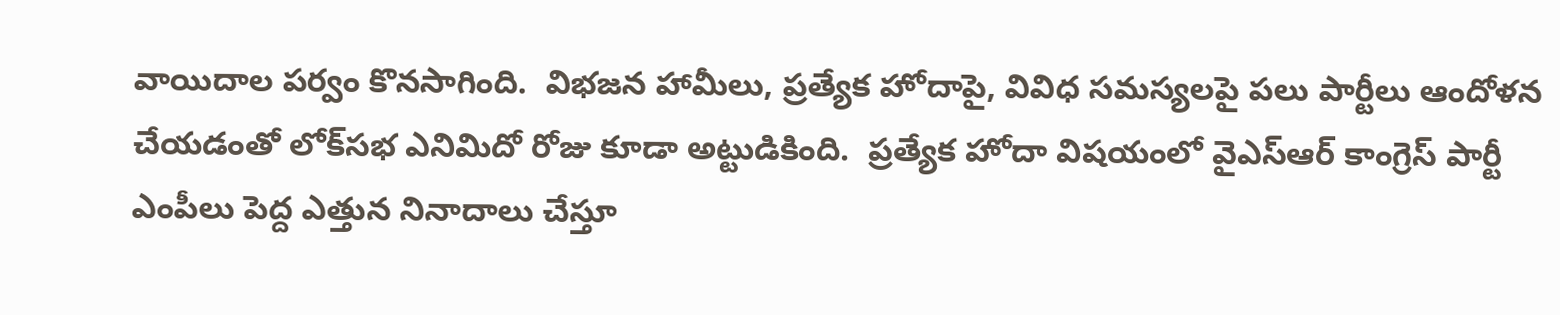వాయిదాల పర్వం కొనసాగింది.  విభజన హామీలు, ప్రత్యేక హోదాపై, వివిధ సమస్యలపై పలు పార్టీలు ఆందోళన చేయడంతో లోక్‌సభ ఎనిమిదో రోజు కూడా అట్టుడికింది.  ప్రత్యేక హోదా విషయంలో వైఎస్‌ఆర్‌ కాంగ్రెస్‌ పార్టీ ఎంపీలు పెద్ద ఎత్తున నినాదాలు చేస్తూ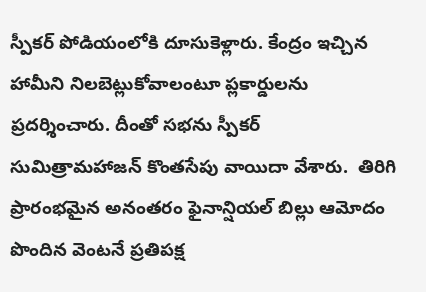స్పీకర్ పోడియంలోకి దూసుకెళ్లారు. కేంద్రం ఇచ్చిన హామీని నిలబెట్లుకోవాలంటూ ప్లకార్డులను ప్రదర్శించారు. దీంతో సభను స్పీకర్‌  సుమిత్రామహాజన్‌ కొంతసేపు వాయిదా వేశారు.  తిరిగి ప్రారంభమైన అనంతరం ఫైనాన్షియల్ బిల్లు ఆమోదం పొందిన వెంటనే ప్రతిపక్ష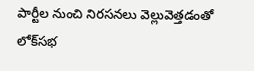పార్టీల నుంచి నిరసనలు వెల్లువెత్తడంతో లోక్‌సభ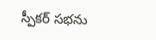స్పీకర్‌ సభను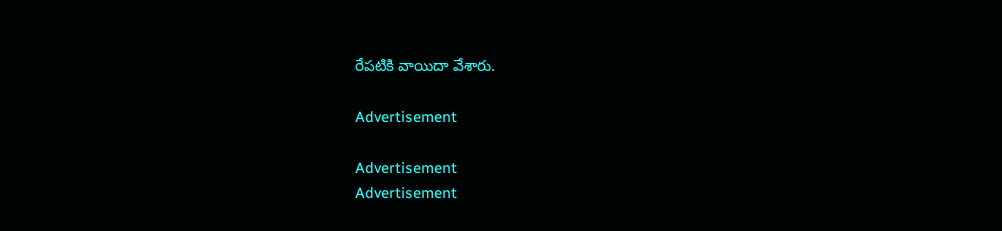రేపటికి వాయిదా వేశారు.

Advertisement

Advertisement
Advertisement